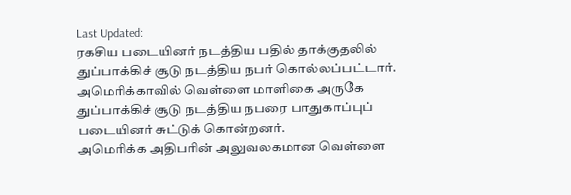Last Updated:
ரகசிய படையினர் நடத்திய பதில் தாக்குதலில் துப்பாக்கிச் சூடு நடத்திய நபர் கொல்லப்பட்டார்.
அமெரிக்காவில் வெள்ளை மாளிகை அருகே துப்பாக்கிச் சூடு நடத்திய நபரை பாதுகாப்புப் படையினர் சுட்டுக் கொன்றனர்.
அமெரிக்க அதிபரின் அலுவலகமான வெள்ளை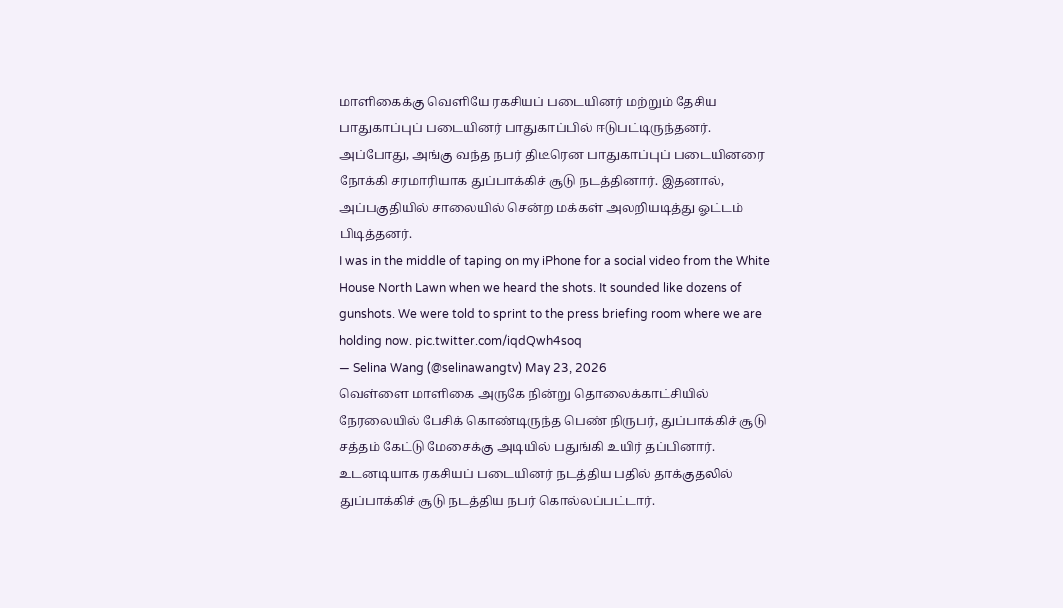மாளிகைக்கு வெளியே ரகசியப் படையினர் மற்றும் தேசிய பாதுகாப்புப் படையினர் பாதுகாப்பில் ஈடுபட்டிருந்தனர். அப்போது, அங்கு வந்த நபர் திடீரென பாதுகாப்புப் படையினரை நோக்கி சரமாரியாக துப்பாக்கிச் சூடு நடத்தினார். இதனால், அப்பகுதியில் சாலையில் சென்ற மக்கள் அலறியடித்து ஓட்டம் பிடித்தனர்.
I was in the middle of taping on my iPhone for a social video from the White House North Lawn when we heard the shots. It sounded like dozens of gunshots. We were told to sprint to the press briefing room where we are holding now. pic.twitter.com/iqdQwh4soq
— Selina Wang (@selinawangtv) May 23, 2026
வெள்ளை மாளிகை அருகே நின்று தொலைக்காட்சியில் நேரலையில் பேசிக் கொண்டிருந்த பெண் நிருபர், துப்பாக்கிச் சூடு சத்தம் கேட்டு மேசைக்கு அடியில் பதுங்கி உயிர் தப்பினார். உடனடியாக ரகசியப் படையினர் நடத்திய பதில் தாக்குதலில் துப்பாக்கிச் சூடு நடத்திய நபர் கொல்லப்பட்டார்.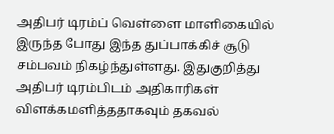அதிபர் டிரம்ப் வெள்ளை மாளிகையில் இருந்த போது இந்த துப்பாக்கிச் சூடு சம்பவம் நிகழ்ந்துள்ளது. இதுகுறித்து அதிபர் டிரம்பிடம் அதிகாரிகள் விளக்கமளித்ததாகவும் தகவல்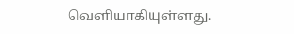வெளியாகியுள்ளது.